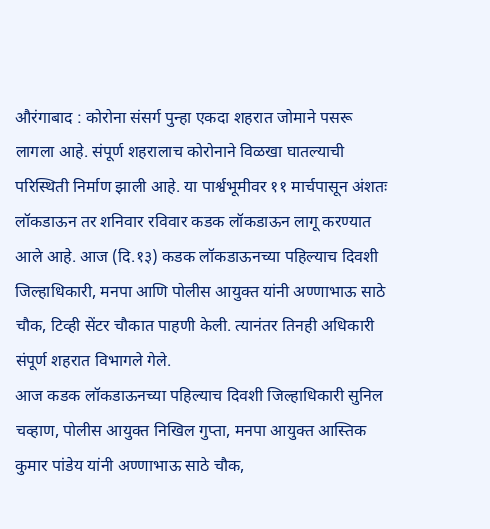औरंगाबाद : कोरोना संसर्ग पुन्हा एकदा शहरात जोमाने पसरू लागला आहे. संपूर्ण शहरालाच कोरोनाने विळखा घातल्याची परिस्थिती निर्माण झाली आहे. या पार्श्वभूमीवर ११ मार्चपासून अंशतः लॉकडाऊन तर शनिवार रविवार कडक लॉकडाऊन लागू करण्यात आले आहे. आज (दि.१३) कडक लॉकडाऊनच्या पहिल्याच दिवशी जिल्हाधिकारी, मनपा आणि पोलीस आयुक्त यांनी अण्णाभाऊ साठे चौक, टिव्ही सेंटर चौकात पाहणी केली. त्यानंतर तिनही अधिकारी संपूर्ण शहरात विभागले गेले.
आज कडक लॉकडाऊनच्या पहिल्याच दिवशी जिल्हाधिकारी सुनिल चव्हाण, पोलीस आयुक्त निखिल गुप्ता, मनपा आयुक्त आस्तिक कुमार पांडेय यांनी अण्णाभाऊ साठे चौक,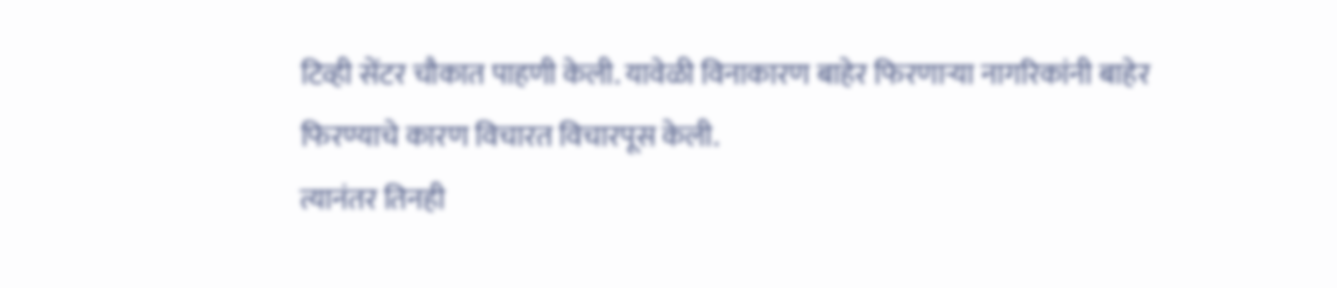टिव्ही सेंटर चौकात पाहणी केली. यावेळी विनाकारण बाहेर फिरणाऱ्या नागरिकांनी बाहेर फिरण्याचे कारण विचारत विचारपूस केली.
त्यानंतर तिनही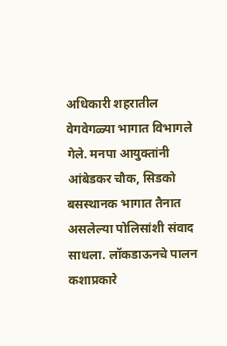अधिकारी शहरातील वेगवेगळ्या भागात विभागले गेले. मनपा आयुक्तांनी आंबेडकर चौक, सिडको बसस्थानक भागात तैनात असलेल्या पोलिसांशी संवाद साधला. लॉकडाऊनचे पालन कशाप्रकारे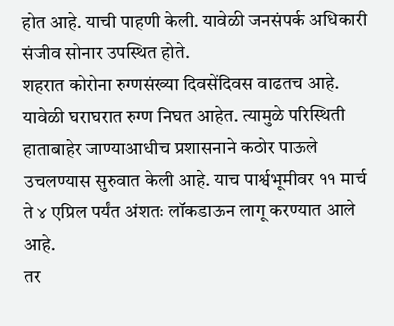होत आहे. याची पाहणी केली. यावेळी जनसंपर्क अधिकारी संजीव सोनार उपस्थित होते.
शहरात कोरोना रुग्णसंख्या दिवसेंदिवस वाढतच आहे. यावेळी घराघरात रुग्ण निघत आहेत. त्यामुळे परिस्थिती हाताबाहेर जाण्याआधीच प्रशासनाने कठोर पाऊले उचलण्यास सुरुवात केली आहे. याच पार्श्वभूमीवर ११ मार्च ते ४ एप्रिल पर्यंत अंशतः लॉकडाऊन लागू करण्यात आले आहे.
तर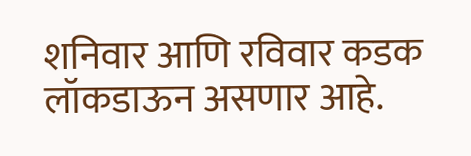शनिवार आणि रविवार कडक लॉकडाऊन असणार आहे.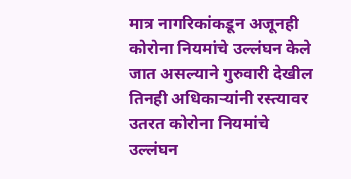मात्र नागरिकांकडून अजूनही कोरोना नियमांचे उल्लंघन केले जात असल्याने गुरुवारी देखील तिनही अधिकाऱ्यांनी रस्त्यावर उतरत कोरोना नियमांचे उल्लंघन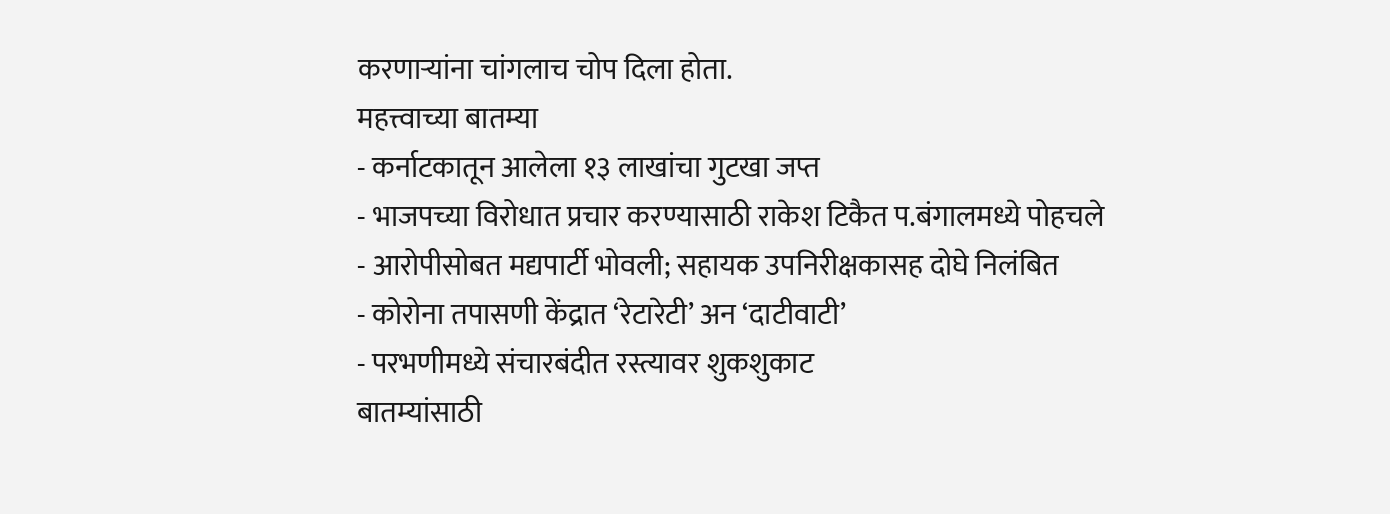करणाऱ्यांना चांगलाच चोप दिला होता.
महत्त्वाच्या बातम्या
- कर्नाटकातून आलेला १३ लाखांचा गुटखा जप्त
- भाजपच्या विरोधात प्रचार करण्यासाठी राकेश टिकैत प.बंगालमध्ये पोहचले
- आरोपीसोबत मद्यपार्टी भोवली; सहायक उपनिरीक्षकासह दोघे निलंबित
- कोरोना तपासणी केंद्रात ‘रेटारेटी’ अन ‘दाटीवाटी’
- परभणीमध्ये संचारबंदीत रस्त्यावर शुकशुकाट
बातम्यांसाठी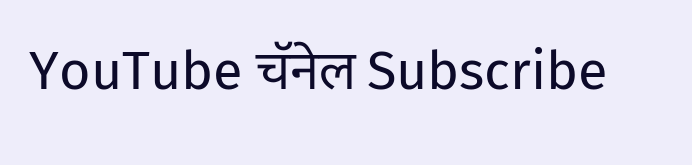YouTube चॅनेल Subscribe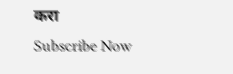करा
Subscribe Now